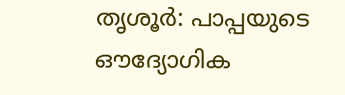തൃശൂർ: പാപ്പയുടെ ഔദ്യോഗിക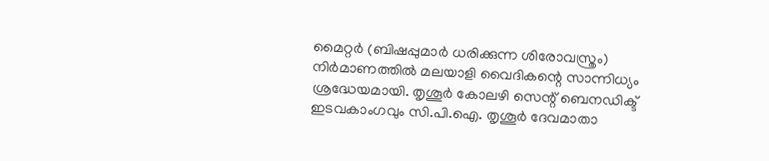മൈറ്റർ (ബിഷപ്പുമാർ ധരിക്കുന്ന ശിരോവസ്ത്രം) നിർമാണത്തിൽ മലയാളി വൈദികന്റെ സാന്നിധ്യം ശ്രദ്ധേയമായി. തൃശൂർ കോലഴി സെന്റ് ബെനഡിക്ട് ഇടവകാംഗവും സി.പി.ഐ. തൃശൂർ ദേവമാതാ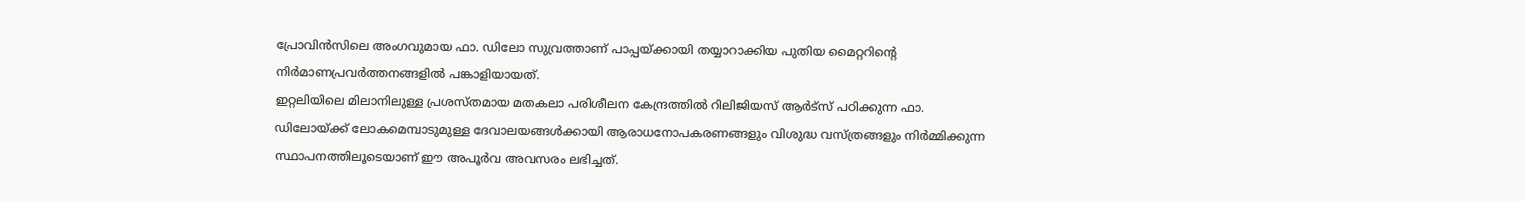പ്രോവിൻസിലെ അംഗവുമായ ഫാ. ഡിലോ സുവ്രത്താണ് പാപ്പയ്ക്കായി തയ്യാറാക്കിയ പുതിയ മൈറ്ററിന്റെ നിർമാണപ്രവർത്തനങ്ങളിൽ പങ്കാളിയായത്.
ഇറ്റലിയിലെ മിലാനിലുള്ള പ്രശസ്തമായ മതകലാ പരിശീലന കേന്ദ്രത്തിൽ റിലിജിയസ് ആർട്സ് പഠിക്കുന്ന ഫാ. ഡിലോയ്ക്ക് ലോകമെമ്പാടുമുള്ള ദേവാലയങ്ങൾക്കായി ആരാധനോപകരണങ്ങളും വിശുദ്ധ വസ്ത്രങ്ങളും നിർമ്മിക്കുന്ന സ്ഥാപനത്തിലൂടെയാണ് ഈ അപൂർവ അവസരം ലഭിച്ചത്.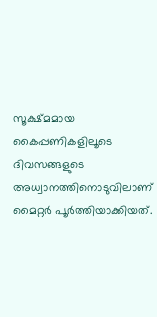സൂക്ഷ്മമായ കൈപ്പണികളിലൂടെ ദിവസങ്ങളുടെ അധ്വാനത്തിനൊടുവിലാണ് മൈറ്റർ പൂർത്തിയാക്കിയത്.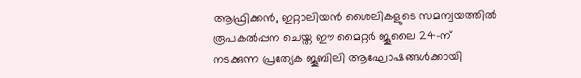ആഫ്രിക്കൻ, ഇറ്റാലിയൻ ശൈലികളുടെ സമന്വയത്തിൽ രൂപകൽപ്പന ചെയ്ത ഈ മൈറ്റർ ജൂലൈ 24-ന് നടക്കുന്ന പ്രത്യേക ജൂബിലി ആഘോഷങ്ങൾക്കായി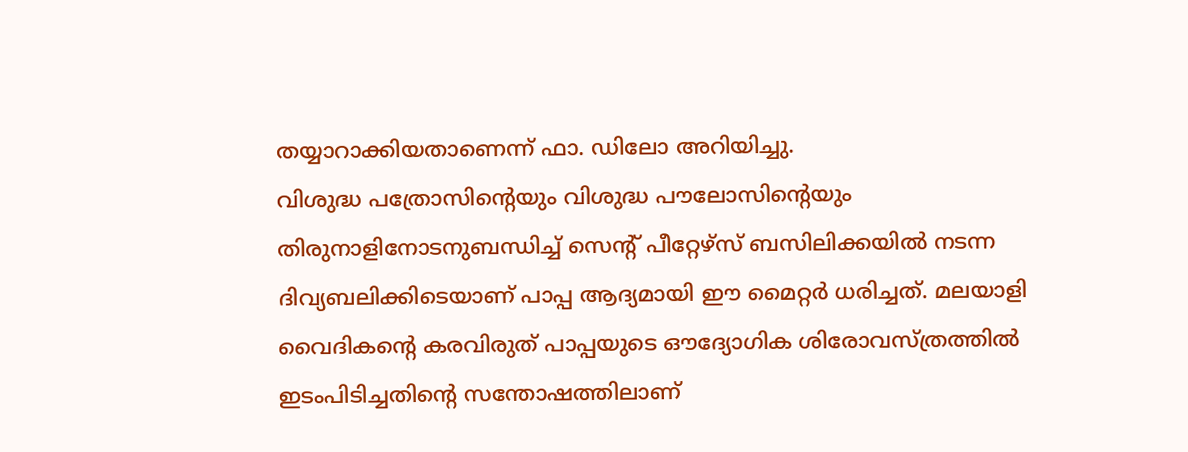തയ്യാറാക്കിയതാണെന്ന് ഫാ. ഡിലോ അറിയിച്ചു.
വിശുദ്ധ പത്രോസിന്റെയും വിശുദ്ധ പൗലോസിന്റെയും തിരുനാളിനോടനുബന്ധിച്ച് സെന്റ് പീറ്റേഴ്സ് ബസിലിക്കയിൽ നടന്ന ദിവ്യബലിക്കിടെയാണ് പാപ്പ ആദ്യമായി ഈ മൈറ്റർ ധരിച്ചത്. മലയാളി വൈദികന്റെ കരവിരുത് പാപ്പയുടെ ഔദ്യോഗിക ശിരോവസ്ത്രത്തിൽ ഇടംപിടിച്ചതിന്റെ സന്തോഷത്തിലാണ്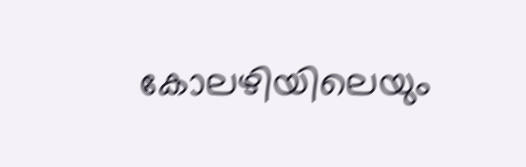കോലഴിയിലെയും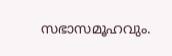സഭാസമൂഹവും.